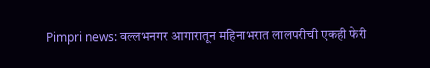Pimpri news: वल्लभनगर आगारातून महिनाभरात लालपरीची एकही फेरी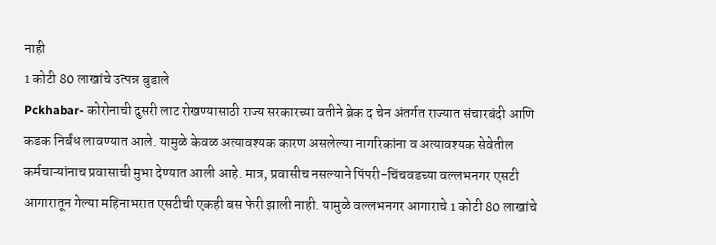नाही
1 कोटी 80 लाखांचे उत्पन्न बुडाले
Pckhabar- कोरोनाची दुसरी लाट रोखण्यासाठी राज्य सरकारच्या वतीने ब्रेक द चेन अंतर्गत राज्यात संचारबंदी आणि कडक निर्बंध लावण्यात आले. यामुळे केवळ अत्यावश्यक कारण असलेल्या नागरिकांना व अत्यावश्यक सेवेतील कर्मचाऱ्यांनाच प्रवासाची मुभा देण्यात आली आहे. मात्र, प्रवासीच नसल्याने पिंपरी-चिंचवडच्या वल्लभनगर एसटी आगारातून गेल्या महिनाभरात एसटीची एकही बस फेरी झाली नाही. यामुळे वल्लभनगर आगाराचे 1 कोटी 80 लाखांचे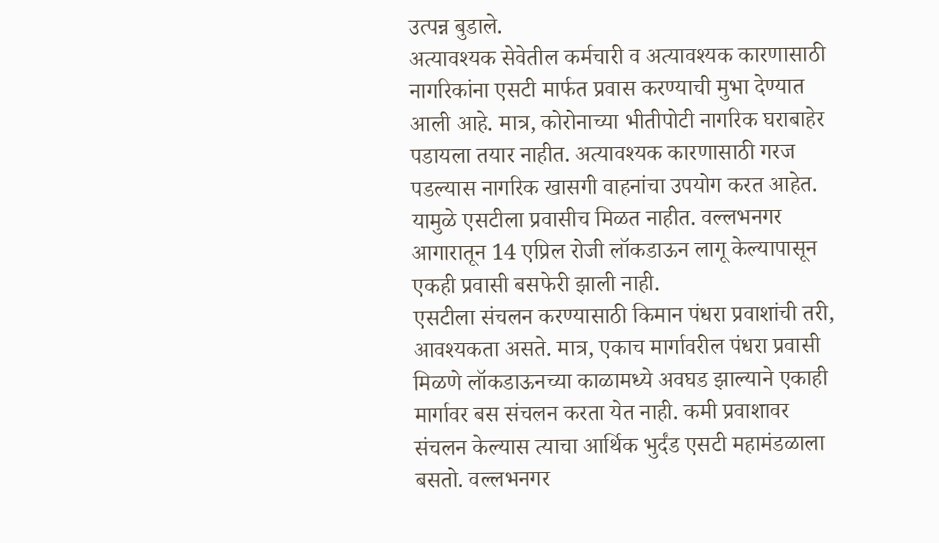उत्पन्न बुडाले.
अत्यावश्यक सेवेतील कर्मचारी व अत्यावश्यक कारणासाठी नागरिकांना एसटी मार्फत प्रवास करण्याची मुभा देण्यात आली आहे. मात्र, कोरोनाच्या भीतीपोटी नागरिक घराबाहेर पडायला तयार नाहीत. अत्यावश्यक कारणासाठी गरज पडल्यास नागरिक खासगी वाहनांचा उपयोग करत आहेत. यामुळे एसटीला प्रवासीच मिळत नाहीत. वल्लभनगर आगारातून 14 एप्रिल रोजी लॉकडाऊन लागू केल्यापासून एकही प्रवासी बसफेरी झाली नाही.
एसटीला संचलन करण्यासाठी किमान पंधरा प्रवाशांची तरी, आवश्यकता असते. मात्र, एकाच मार्गावरील पंधरा प्रवासी मिळणे लॉकडाऊनच्या काळामध्ये अवघड झाल्याने एकाही मार्गावर बस संचलन करता येत नाही. कमी प्रवाशावर संचलन केल्यास त्याचा आर्थिक भुर्दंड एसटी महामंडळाला बसतो. वल्लभनगर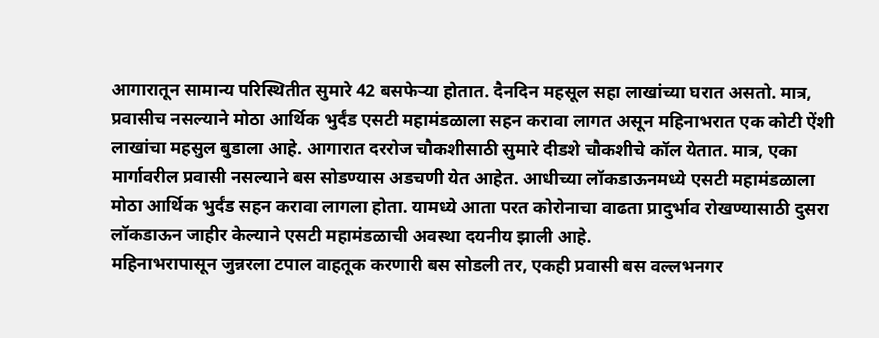आगारातून सामान्य परिस्थितीत सुमारे 42 बसफेऱ्या होतात. दैनदिन महसूल सहा लाखांच्या घरात असतो. मात्र, प्रवासीच नसल्याने मोठा आर्थिक भुर्दंड एसटी महामंडळाला सहन करावा लागत असून महिनाभरात एक कोटी ऐंशी लाखांचा महसुल बुडाला आहे. आगारात दररोज चौकशीसाठी सुमारे दीडशे चौकशीचे कॉल येतात. मात्र, एका मार्गावरील प्रवासी नसल्याने बस सोडण्यास अडचणी येत आहेत. आधीच्या लॉकडाऊनमध्ये एसटी महामंडळाला मोठा आर्थिक भुर्दंड सहन करावा लागला होता. यामध्ये आता परत कोरोनाचा वाढता प्रादुर्भाव रोखण्यासाठी दुसरा लॉकडाऊन जाहीर केल्याने एसटी महामंडळाची अवस्था दयनीय झाली आहे.
महिनाभरापासून जुन्नरला टपाल वाहतूक करणारी बस सोडली तर, एकही प्रवासी बस वल्लभनगर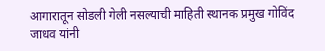आगारातून सोडली गेली नसल्याची माहिती स्थानक प्रमुख गोविंद जाधव यांनी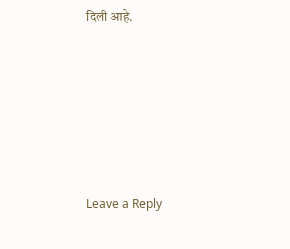दिली आहे.










Leave a Reply